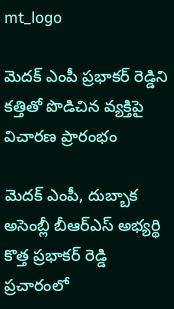mt_logo

మెదక్ ఎంపీ ప్రభాకర్ రెడ్డిని కత్తితో పొడిచిన వ్యక్తిపై విచారణ ప్రారంభం

మెదక్ ఎంపీ, దుబ్బాక అసెంబ్లీ బీఆర్ఎస్ అభ్యర్థి కొత్త ప్రభాకర్ రెడ్డి ప్రచారంలో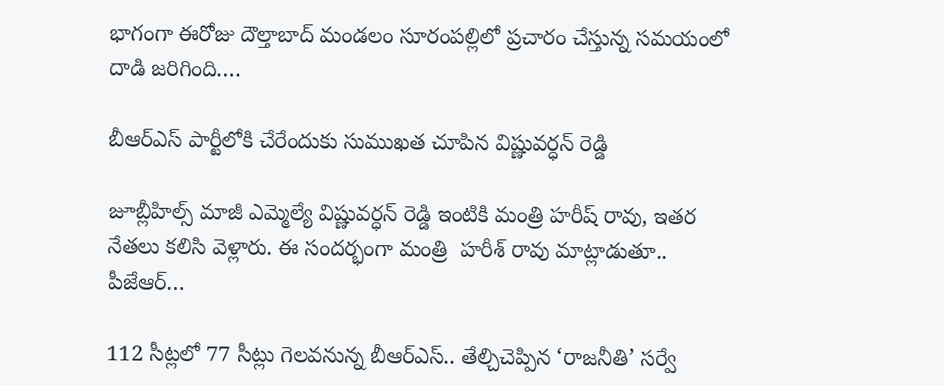భాగంగా ఈరోజు దౌల్తాబాద్ మండలం సూరంపల్లిలో ప్రచారం చేస్తున్న సమయంలో దాడి జరిగింది.…

బీఆర్ఎస్ పార్టీలోకి చేరేందుకు సుముఖత చూపిన విష్ణువర్ధన్ రెడ్డి

జూబ్లీహిల్స్ మాజీ ఎమ్మెల్యే విష్ణువర్ధన్ రెడ్డి ఇంటికి మంత్రి హరీష్ రావు, ఇతర నేతలు కలిసి వెళ్లారు. ఈ సందర్భంగా మంత్రి  హరీశ్ రావు మాట్లాడుతూ..  పీజేఆర్…

112 సీట్లలో 77 సీట్లు గెలవనున్న బీఆర్ఎస్.. తేల్చిచెప్పిన ‘రాజనీతి’ సర్వే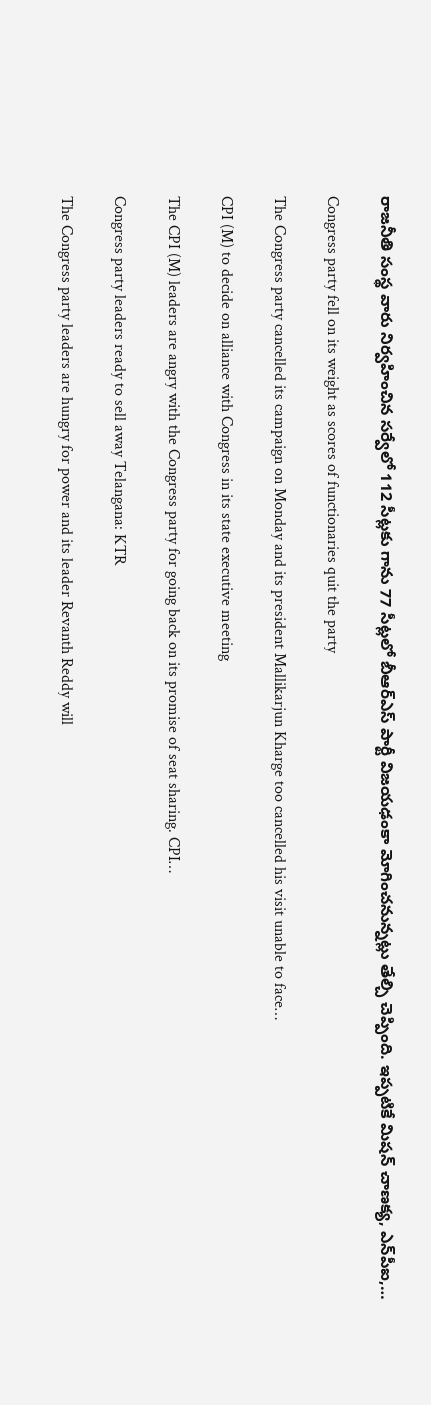రాజనీతి సంస్థ వారు నిర్వహించిన సర్వేలో 112 సీట్లకు గాను 77 సీట్లలో బీఆర్ఎస్ పార్టీ విజయఢంకా మోగించనున్నట్లు తేల్చి చెప్పింది. ఇప్పటికే మిషన్‌ చాణక్య, ఎన్‌పీఐ,…

Congress party fell on its weight as scores of functionaries quit the party

The Congress party cancelled its campaign on Monday and its president Mallikarjun Kharge too cancelled his visit unable to face…

CPI (M) to decide on alliance with Congress in its state executive meeting

The CPI (M) leaders are angry with the Congress party for going back on its promise of seat sharing. CPI…

Congress party leaders ready to sell away Telangana: KTR

The Congress party leaders are hungry for power and its leader Revanth Reddy will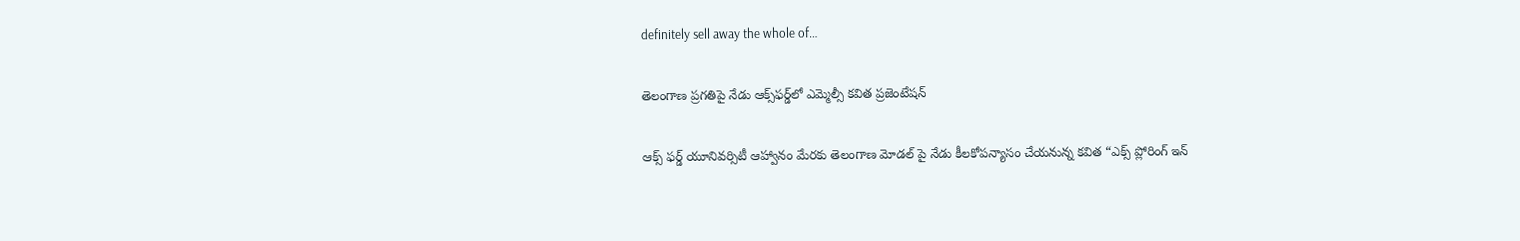definitely sell away the whole of…

తెలంగాణ ప్రగతిపై నేడు ఆక్స్‌ఫర్డ్‌లో ఎమ్మెల్సీ కవిత ప్రజెంటేషన్

ఆక్స్ ఫర్డ్ యూనివర్సిటీ ఆహ్వానం మేరకు తెలంగాణ మోడల్ పై నేడు కీలకోపన్యాసం చేయనున్న కవిత “ఎక్స్ ప్లోరింగ్ ఇన్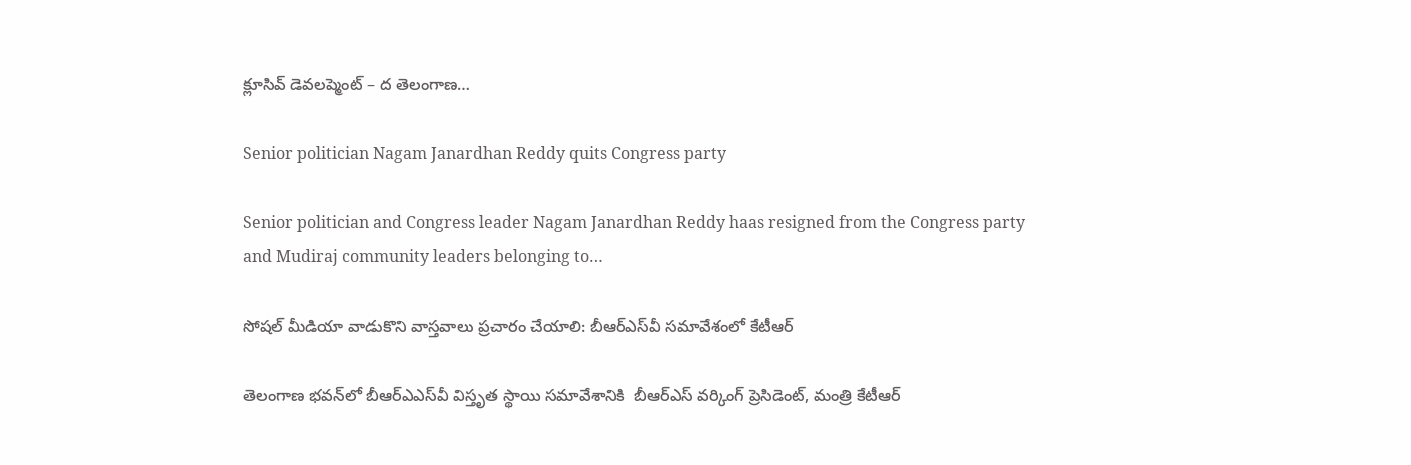క్లూసివ్ డెవలప్మెంట్ – ద తెలంగాణ…

Senior politician Nagam Janardhan Reddy quits Congress party

Senior politician and Congress leader Nagam Janardhan Reddy haas resigned from the Congress party and Mudiraj community leaders belonging to…

సోషల్ మీడియా వాడుకొని వాస్తవాలు ప్రచారం చేయాలి: బీఆర్ఎస్‌వీ సమావేశంలో కేటీఆర్

తెలంగాణ భవన్‌లో బీఆర్ఎఎస్‌వీ విస్తృత స్థాయి సమావేశానికి  బీఆర్ఎస్ వర్కింగ్ ప్రెసిడెంట్, మంత్రి కేటీఆర్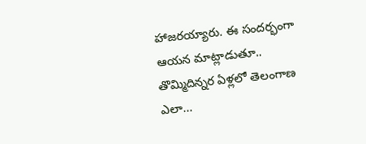హాజరయ్యారు. ఈ సందర్భంగా ఆయన మాట్లాడుతూ.. తొమ్మిదిన్నర ఏళ్లలో తెలంగాణ ఎలా…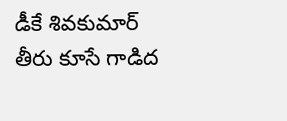డీకే శివకుమార్‌ తీరు కూసే గాడిద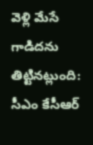వెళ్లి మేసే గాడిదను తిట్టినట్లుంది: సీఎం కేసీఆర్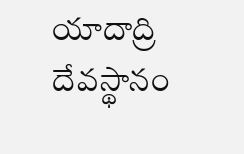యాదాద్రి దేవస్థానం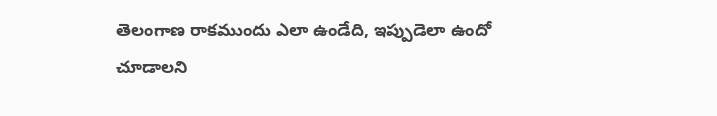తెలంగాణ రాకముందు ఎలా ఉండేది, ఇప్పుడెలా ఉందో చూడాలని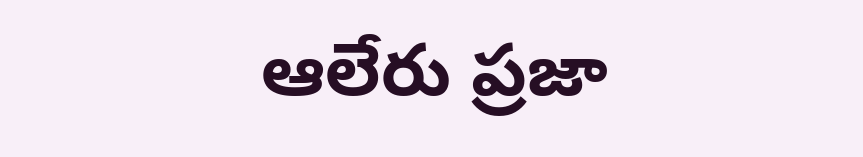ఆలేరు ప్రజా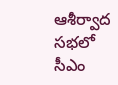ఆశీర్వాద సభలో సీఎం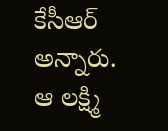కేసీఆర్ అన్నారు. ఆ లక్ష్మి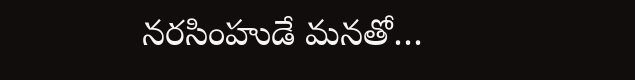నరసింహుడే మనతో…